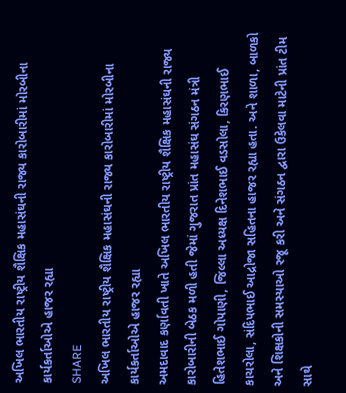અખિલ ભારતીય રાષ્ટ્રીય શૈક્ષિક મહાસંઘની રાજ્ય કારોબારીમાં મોરબીના કાર્યકર્તાઓએ હાજર રહ્યા
SHARE
અખિલ ભારતીય રાષ્ટ્રીય શૈક્ષિક મહાસંઘની રાજ્ય કારોબારીમાં મોરબીના કાર્યકર્તાઓએ હાજર રહ્યા
અમદાવાદ કર્ણાવતી ખાતે અખિલ ભારતીય રાષ્ટ્રીય શૈક્ષિક મહાસંઘની રાજ્ય કારોબારીની બેઠક મળી હતી જેમાં ગુજરાત પ્રાંત મહાસંઘ સંગઠન મંત્રી હિતેશભાઈ ગોપાણી, જિલ્લા અધ્યક્ષ દિનેશભાઈ વડસોલા, કિરણભાઈ કાચરોલા, સંદિપભાઈ આદ્રોજા સહિતના હાજર રહ્યા હતા. અને શાળા, બાળકો અને શિક્ષકોની સમસ્યાઓ રજૂ કરી અને સંગઠન દ્વારા ઉકેલવા માટેની પ્રાંત ટીમ સાથે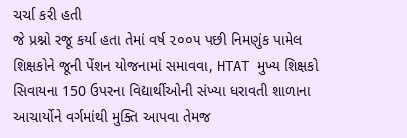ચર્ચા કરી હતી
જે પ્રશ્નો રજૂ કર્યા હતા તેમાં વર્ષ ૨૦૦૫ પછી નિમણુંક પામેલ શિક્ષકોને જૂની પેંશન યોજનામાં સમાવવા, HTAT મુખ્ય શિક્ષકો સિવાયના 150 ઉપરના વિદ્યાર્થીઓની સંખ્યા ધરાવતી શાળાના આચાર્યોને વર્ગમાંથી મુક્તિ આપવા તેમજ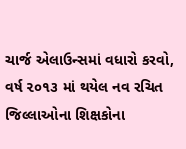ચાર્જ એલાઉન્સમાં વધારો કરવો, વર્ષ ૨૦૧૩ માં થયેલ નવ રચિત જિલ્લાઓના શિક્ષકોના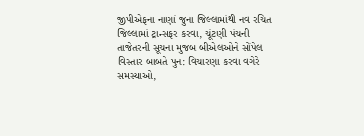જીપીએફના નાણાં જુના જિલ્લામાંથી નવ રચિત જિલ્લામાં ટ્રાન્સફર કરવા, ચૂંટણી પંચની તાજેતરની સૂચના મુજબ બીએલઓને સોંપેલ વિસ્તાર બાબતે પુન: વિચારણા કરવા વગેરે સમસ્યાઓ,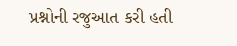પ્રશ્નોની રજુઆત કરી હતી